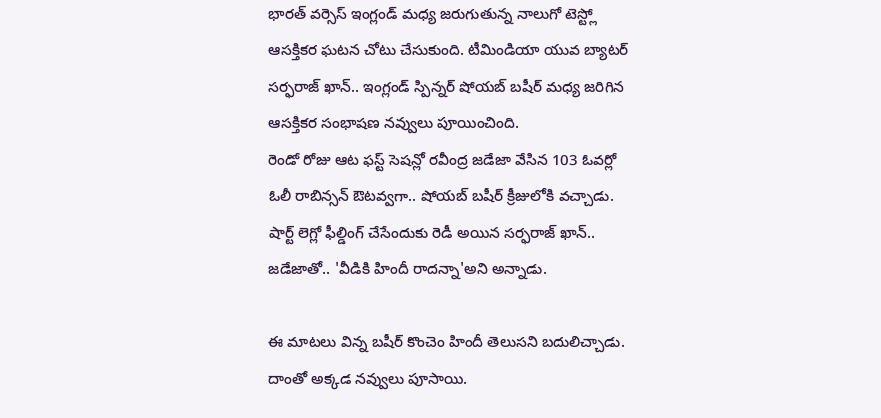భారత్ వర్సెస్ ఇంగ్లండ్ మధ్య జరుగుతున్న నాలుగో టెస్ట్లో ఆసక్తికర ఘటన చోటు చేసుకుంది. టీమిండియా యువ బ్యాటర్ సర్ఫరాజ్ ఖాన్.. ఇంగ్లండ్ స్పిన్నర్ షోయబ్ బషీర్ మధ్య జరిగిన ఆసక్తికర సంభాషణ నవ్వులు పూయించింది.
రెండో రోజు ఆట ఫస్ట్ సెషన్లో రవీంద్ర జడేజా వేసిన 103 ఓవర్లో ఓలీ రాబిన్సన్ ఔటవ్వగా.. షోయబ్ బషీర్ క్రీజులోకి వచ్చాడు. షార్ట్ లెగ్లో ఫీల్డింగ్ చేసేందుకు రెడీ అయిన సర్ఫరాజ్ ఖాన్.. జడేజాతో.. 'వీడికి హిందీ రాదన్నా'అని అన్నాడు.

ఈ మాటలు విన్న బషీర్ కొంచెం హిందీ తెలుసని బదులిచ్చాడు. దాంతో అక్కడ నవ్వులు పూసాయి.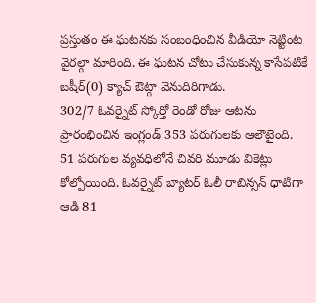ప్రస్తుతం ఈ ఘటనకు సంబంధించిన వీడియో నెట్టింట వైరల్గా మారింది. ఈ ఘటన చోటు చేసుకున్న కాసేపటికే బషీర్(0) క్యాచ్ ఔట్గా వెనుదిరిగాడు.
302/7 ఓవర్నైట్ స్కోర్తో రెండో రోజు ఆటను ప్రారంభించిన ఇంగ్లండ్ 353 పరుగులకు ఆలౌటైంది.
51 పరుగుల వ్యవధిలోనే చివరి మూడు వికెట్లు కోల్పోయింది. ఓవర్నైట్ బ్యాటర్ ఓలీ రాబిన్సన్ ధాటిగా ఆడి 81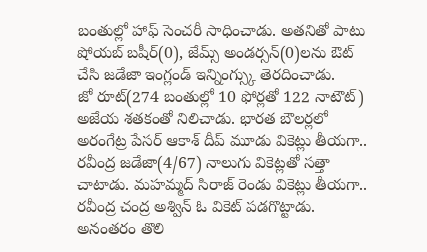బంతుల్లో హాఫ్ సెంచరీ సాధించాడు. అతనితో పాటు షోయబ్ బషీర్(0), జేమ్స్ అండర్సన్(0)లను ఔట్ చేసి జడేజా ఇంగ్లండ్ ఇన్నింగ్స్కు తెరదించాడు.
జో రూట్(274 బంతుల్లో 10 ఫోర్లతో 122 నాటౌట్) అజేయ శతకంతో నిలిచాడు. భారత బౌలర్లలో అరంగేట్ర పేసర్ ఆకాశ్ దీప్ మూడు వికెట్లు తీయగా.. రవీంద్ర జడేజా(4/67) నాలుగు వికెట్లతో సత్తా చాటాడు. మహమ్మద్ సిరాజ్ రెండు వికెట్లు తీయగా.. రవీంద్ర చంద్ర అశ్విన్ ఓ వికెట్ పడగొట్టాడు.
అనంతరం తొలి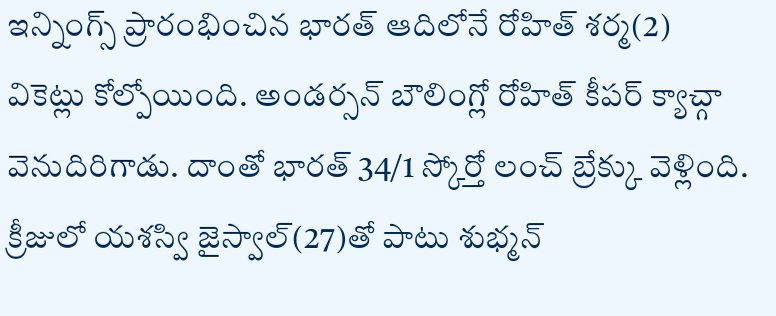ఇన్నింగ్స్ ప్రారంభించిన భారత్ ఆదిలోనే రోహిత్ శర్మ(2) వికెట్లు కోల్పోయింది. అండర్సన్ బౌలింగ్లో రోహిత్ కీపర్ క్యాచ్గా వెనుదిరిగాడు. దాంతో భారత్ 34/1 స్కోర్తో లంచ్ బ్రేక్కు వెళ్లింది. క్రీజులో యశస్వి జైస్వాల్(27)తో పాటు శుభ్మన్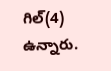గిల్(4) ఉన్నారు.